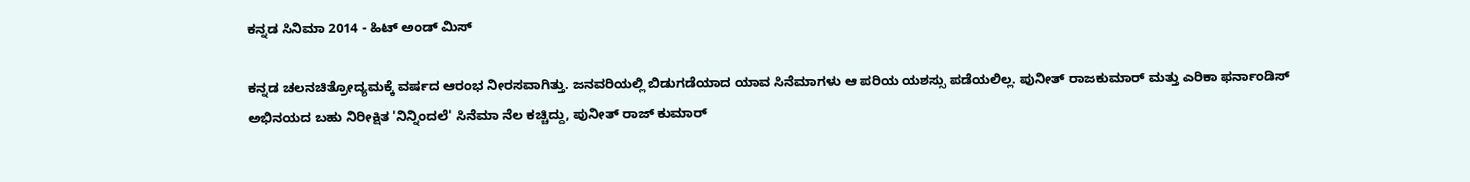ಕನ್ನಡ ಸಿನಿಮಾ 2014 - ಹಿಟ್ ಅಂಡ್ ಮಿಸ್

ಕನ್ನಡ ಚಲನಚಿತ್ರೋದ್ಯಮಕ್ಕೆ ವರ್ಷದ ಆರಂಭ ನೀರಸವಾಗಿತ್ತು. ಜನವರಿಯಲ್ಲಿ ಬಿಡುಗಡೆಯಾದ ಯಾವ ಸಿನೆಮಾಗಳು ಆ ಪರಿಯ ಯಶಸ್ಸು ಪಡೆಯಲಿಲ್ಲ. ಪುನೀತ್ ರಾಜಕುಮಾರ್ ಮತ್ತು ಎರಿಕಾ ಫರ್ನಾಂಡಿಸ್ ಅಭಿನಯದ ಬಹು ನಿರೀಕ್ಷಿತ 'ನಿನ್ನಿಂದಲೆ' ಸಿನೆಮಾ ನೆಲ ಕಚ್ಚಿದ್ದು, ಪುನೀತ್ ರಾಜ್ ಕುಮಾರ್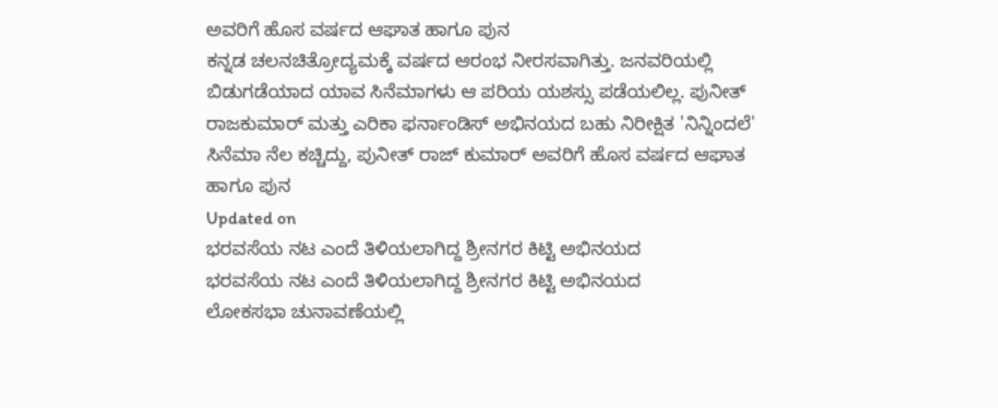ಅವರಿಗೆ ಹೊಸ ವರ್ಷದ ಆಘಾತ ಹಾಗೂ ಪುನ
ಕನ್ನಡ ಚಲನಚಿತ್ರೋದ್ಯಮಕ್ಕೆ ವರ್ಷದ ಆರಂಭ ನೀರಸವಾಗಿತ್ತು. ಜನವರಿಯಲ್ಲಿ ಬಿಡುಗಡೆಯಾದ ಯಾವ ಸಿನೆಮಾಗಳು ಆ ಪರಿಯ ಯಶಸ್ಸು ಪಡೆಯಲಿಲ್ಲ. ಪುನೀತ್ ರಾಜಕುಮಾರ್ ಮತ್ತು ಎರಿಕಾ ಫರ್ನಾಂಡಿಸ್ ಅಭಿನಯದ ಬಹು ನಿರೀಕ್ಷಿತ 'ನಿನ್ನಿಂದಲೆ' ಸಿನೆಮಾ ನೆಲ ಕಚ್ಚಿದ್ದು, ಪುನೀತ್ ರಾಜ್ ಕುಮಾರ್ ಅವರಿಗೆ ಹೊಸ ವರ್ಷದ ಆಘಾತ ಹಾಗೂ ಪುನ
Updated on
ಭರವಸೆಯ ನಟ ಎಂದೆ ತಿಳಿಯಲಾಗಿದ್ದ ಶ್ರೀನಗರ ಕಿಟ್ಟಿ ಅಭಿನಯದ
ಭರವಸೆಯ ನಟ ಎಂದೆ ತಿಳಿಯಲಾಗಿದ್ದ ಶ್ರೀನಗರ ಕಿಟ್ಟಿ ಅಭಿನಯದ
ಲೋಕಸಭಾ ಚುನಾವಣೆಯಲ್ಲಿ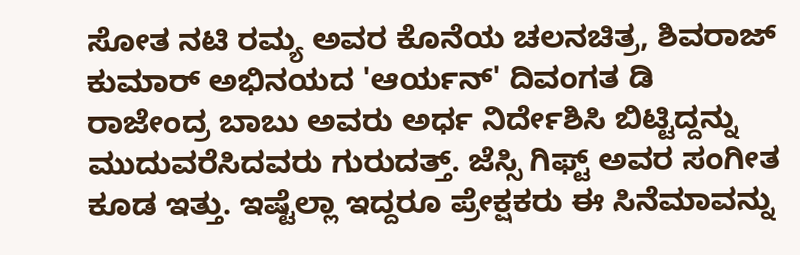ಸೋತ ನಟಿ ರಮ್ಯ ಅವರ ಕೊನೆಯ ಚಲನಚಿತ್ರ, ಶಿವರಾಜ್ ಕುಮಾರ್ ಅಭಿನಯದ 'ಆರ್ಯನ್' ದಿವಂಗತ ಡಿ ರಾಜೇಂದ್ರ ಬಾಬು ಅವರು ಅರ್ಧ ನಿರ್ದೇಶಿಸಿ ಬಿಟ್ಟಿದ್ದನ್ನು ಮುದುವರೆಸಿದವರು ಗುರುದತ್ತ್. ಜೆಸ್ಸಿ ಗಿಫ್ಟ್ ಅವರ ಸಂಗೀತ ಕೂಡ ಇತ್ತು. ಇಷ್ಟೆಲ್ಲಾ ಇದ್ದರೂ ಪ್ರೇಕ್ಷಕರು ಈ ಸಿನೆಮಾವನ್ನು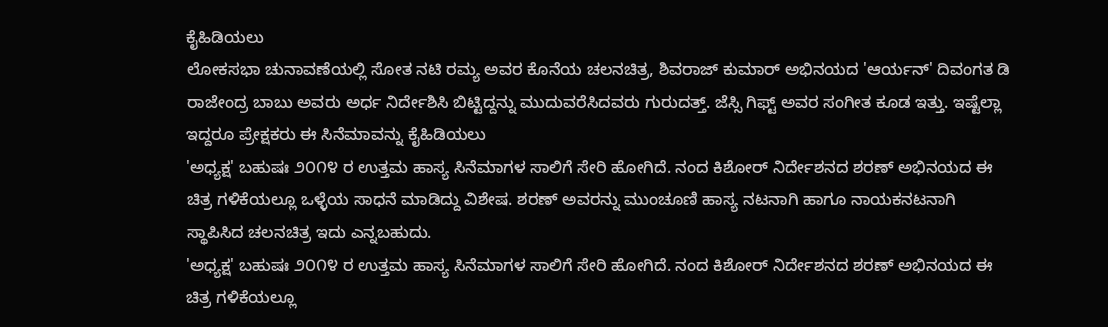ಕೈಹಿಡಿಯಲು
ಲೋಕಸಭಾ ಚುನಾವಣೆಯಲ್ಲಿ ಸೋತ ನಟಿ ರಮ್ಯ ಅವರ ಕೊನೆಯ ಚಲನಚಿತ್ರ, ಶಿವರಾಜ್ ಕುಮಾರ್ ಅಭಿನಯದ 'ಆರ್ಯನ್' ದಿವಂಗತ ಡಿ ರಾಜೇಂದ್ರ ಬಾಬು ಅವರು ಅರ್ಧ ನಿರ್ದೇಶಿಸಿ ಬಿಟ್ಟಿದ್ದನ್ನು ಮುದುವರೆಸಿದವರು ಗುರುದತ್ತ್. ಜೆಸ್ಸಿ ಗಿಫ್ಟ್ ಅವರ ಸಂಗೀತ ಕೂಡ ಇತ್ತು. ಇಷ್ಟೆಲ್ಲಾ ಇದ್ದರೂ ಪ್ರೇಕ್ಷಕರು ಈ ಸಿನೆಮಾವನ್ನು ಕೈಹಿಡಿಯಲು
'ಅಧ್ಯಕ್ಷ' ಬಹುಷಃ ೨೦೧೪ ರ ಉತ್ತಮ ಹಾಸ್ಯ ಸಿನೆಮಾಗಳ ಸಾಲಿಗೆ ಸೇರಿ ಹೋಗಿದೆ. ನಂದ ಕಿಶೋರ್ ನಿರ್ದೇಶನದ ಶರಣ್ ಅಭಿನಯದ ಈ ಚಿತ್ರ ಗಳಿಕೆಯಲ್ಲೂ ಒಳ್ಳೆಯ ಸಾಧನೆ ಮಾಡಿದ್ದು ವಿಶೇಷ. ಶರಣ್ ಅವರನ್ನು ಮುಂಚೂಣಿ ಹಾಸ್ಯ ನಟನಾಗಿ ಹಾಗೂ ನಾಯಕನಟನಾಗಿ ಸ್ಥಾಪಿಸಿದ ಚಲನಚಿತ್ರ ಇದು ಎನ್ನಬಹುದು.
'ಅಧ್ಯಕ್ಷ' ಬಹುಷಃ ೨೦೧೪ ರ ಉತ್ತಮ ಹಾಸ್ಯ ಸಿನೆಮಾಗಳ ಸಾಲಿಗೆ ಸೇರಿ ಹೋಗಿದೆ. ನಂದ ಕಿಶೋರ್ ನಿರ್ದೇಶನದ ಶರಣ್ ಅಭಿನಯದ ಈ ಚಿತ್ರ ಗಳಿಕೆಯಲ್ಲೂ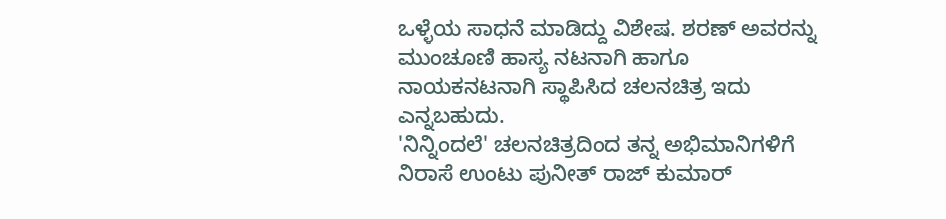ಒಳ್ಳೆಯ ಸಾಧನೆ ಮಾಡಿದ್ದು ವಿಶೇಷ. ಶರಣ್ ಅವರನ್ನು ಮುಂಚೂಣಿ ಹಾಸ್ಯ ನಟನಾಗಿ ಹಾಗೂ ನಾಯಕನಟನಾಗಿ ಸ್ಥಾಪಿಸಿದ ಚಲನಚಿತ್ರ ಇದು ಎನ್ನಬಹುದು.
'ನಿನ್ನಿಂದಲೆ' ಚಲನಚಿತ್ರದಿಂದ ತನ್ನ ಅಭಿಮಾನಿಗಳಿಗೆ ನಿರಾಸೆ ಉಂಟು ಪುನೀತ್ ರಾಜ್ ಕುಮಾರ್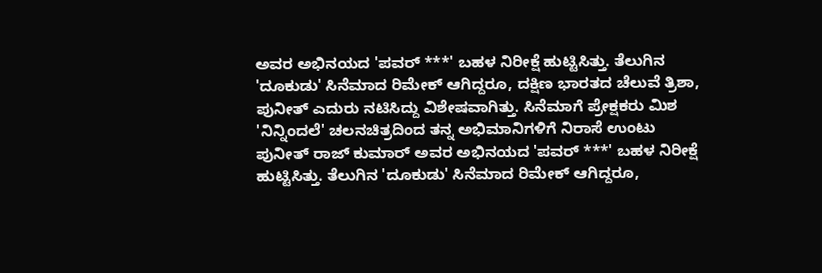ಅವರ ಅಭಿನಯದ 'ಪವರ್ ***' ಬಹಳ ನಿರೀಕ್ಷೆ ಹುಟ್ಟಿಸಿತ್ತು. ತೆಲುಗಿನ 'ದೂಕುಡು' ಸಿನೆಮಾದ ರಿಮೇಕ್ ಆಗಿದ್ದರೂ, ದಕ್ಷಿಣ ಭಾರತದ ಚೆಲುವೆ ತ್ರಿಶಾ, ಪುನೀತ್ ಎದುರು ನಟಿಸಿದ್ದು ವಿಶೇಷವಾಗಿತ್ತು. ಸಿನೆಮಾಗೆ ಪ್ರೇಕ್ಷಕರು ಮಿಶ
'ನಿನ್ನಿಂದಲೆ' ಚಲನಚಿತ್ರದಿಂದ ತನ್ನ ಅಭಿಮಾನಿಗಳಿಗೆ ನಿರಾಸೆ ಉಂಟು ಪುನೀತ್ ರಾಜ್ ಕುಮಾರ್ ಅವರ ಅಭಿನಯದ 'ಪವರ್ ***' ಬಹಳ ನಿರೀಕ್ಷೆ ಹುಟ್ಟಿಸಿತ್ತು. ತೆಲುಗಿನ 'ದೂಕುಡು' ಸಿನೆಮಾದ ರಿಮೇಕ್ ಆಗಿದ್ದರೂ,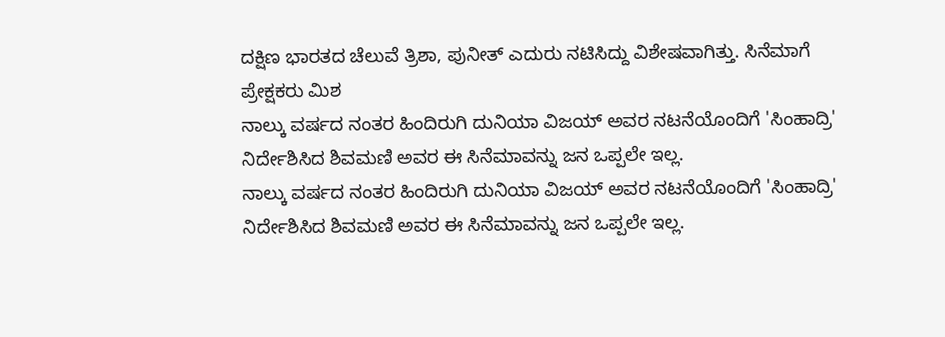ದಕ್ಷಿಣ ಭಾರತದ ಚೆಲುವೆ ತ್ರಿಶಾ, ಪುನೀತ್ ಎದುರು ನಟಿಸಿದ್ದು ವಿಶೇಷವಾಗಿತ್ತು. ಸಿನೆಮಾಗೆ ಪ್ರೇಕ್ಷಕರು ಮಿಶ
ನಾಲ್ಕು ವರ್ಷದ ನಂತರ ಹಿಂದಿರುಗಿ ದುನಿಯಾ ವಿಜಯ್ ಅವರ ನಟನೆಯೊಂದಿಗೆ 'ಸಿಂಹಾದ್ರಿ' ನಿರ್ದೇಶಿಸಿದ ಶಿವಮಣಿ ಅವರ ಈ ಸಿನೆಮಾವನ್ನು ಜನ ಒಪ್ಪಲೇ ಇಲ್ಲ.
ನಾಲ್ಕು ವರ್ಷದ ನಂತರ ಹಿಂದಿರುಗಿ ದುನಿಯಾ ವಿಜಯ್ ಅವರ ನಟನೆಯೊಂದಿಗೆ 'ಸಿಂಹಾದ್ರಿ' ನಿರ್ದೇಶಿಸಿದ ಶಿವಮಣಿ ಅವರ ಈ ಸಿನೆಮಾವನ್ನು ಜನ ಒಪ್ಪಲೇ ಇಲ್ಲ.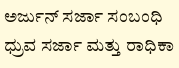ಅರ್ಜುನ್ ಸರ್ಜಾ ಸಂಬಂಧಿ ಧ್ರುವ ಸರ್ಜಾ ಮತ್ತು ರಾಧಿಕಾ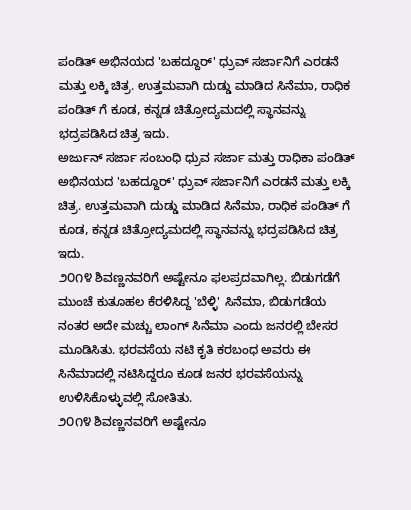ಪಂಡಿತ್ ಅಭಿನಯದ 'ಬಹದ್ದೂರ್' ಧ್ರುವ್ ಸರ್ಜಾನಿಗೆ ಎರಡನೆ ಮತ್ತು ಲಕ್ಕಿ ಚಿತ್ರ. ಉತ್ತಮವಾಗಿ ದುಡ್ಡು ಮಾಡಿದ ಸಿನೆಮಾ, ರಾಧಿಕ ಪಂಡಿತ್ ಗೆ ಕೂಡ, ಕನ್ನಡ ಚಿತ್ರೋದ್ಯಮದಲ್ಲಿ ಸ್ಥಾನವನ್ನು ಭದ್ರಪಡಿಸಿದ ಚಿತ್ರ ಇದು.
ಅರ್ಜುನ್ ಸರ್ಜಾ ಸಂಬಂಧಿ ಧ್ರುವ ಸರ್ಜಾ ಮತ್ತು ರಾಧಿಕಾ ಪಂಡಿತ್ ಅಭಿನಯದ 'ಬಹದ್ದೂರ್' ಧ್ರುವ್ ಸರ್ಜಾನಿಗೆ ಎರಡನೆ ಮತ್ತು ಲಕ್ಕಿ ಚಿತ್ರ. ಉತ್ತಮವಾಗಿ ದುಡ್ಡು ಮಾಡಿದ ಸಿನೆಮಾ, ರಾಧಿಕ ಪಂಡಿತ್ ಗೆ ಕೂಡ, ಕನ್ನಡ ಚಿತ್ರೋದ್ಯಮದಲ್ಲಿ ಸ್ಥಾನವನ್ನು ಭದ್ರಪಡಿಸಿದ ಚಿತ್ರ ಇದು.
೨೦೧೪ ಶಿವಣ್ಣನವರಿಗೆ ಅಷ್ಟೇನೂ ಫಲಪ್ರದವಾಗಿಲ್ಲ. ಬಿಡುಗಡೆಗೆ ಮುಂಚೆ ಕುತೂಹಲ ಕೆರಳಿಸಿದ್ದ 'ಬೆಳ್ಳಿ' ಸಿನೆಮಾ, ಬಿಡುಗಡೆಯ ನಂತರ ಅದೇ ಮಚ್ಚು ಲಾಂಗ್ ಸಿನೆಮಾ ಎಂದು ಜನರಲ್ಲಿ ಬೇಸರ ಮೂಡಿಸಿತು. ಭರವಸೆಯ ನಟಿ ಕೃತಿ ಕರಬಂಧ ಅವರು ಈ ಸಿನೆಮಾದಲ್ಲಿ ನಟಿಸಿದ್ದರೂ ಕೂಡ ಜನರ ಭರವಸೆಯನ್ನು ಉಳಿಸಿಕೊಳ್ಳುವಲ್ಲಿ ಸೋತಿತು.
೨೦೧೪ ಶಿವಣ್ಣನವರಿಗೆ ಅಷ್ಟೇನೂ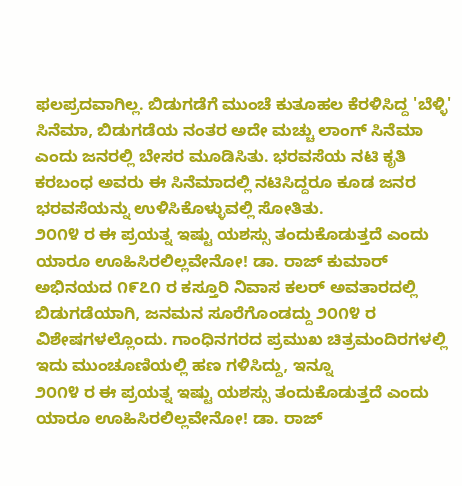ಫಲಪ್ರದವಾಗಿಲ್ಲ. ಬಿಡುಗಡೆಗೆ ಮುಂಚೆ ಕುತೂಹಲ ಕೆರಳಿಸಿದ್ದ 'ಬೆಳ್ಳಿ' ಸಿನೆಮಾ, ಬಿಡುಗಡೆಯ ನಂತರ ಅದೇ ಮಚ್ಚು ಲಾಂಗ್ ಸಿನೆಮಾ ಎಂದು ಜನರಲ್ಲಿ ಬೇಸರ ಮೂಡಿಸಿತು. ಭರವಸೆಯ ನಟಿ ಕೃತಿ ಕರಬಂಧ ಅವರು ಈ ಸಿನೆಮಾದಲ್ಲಿ ನಟಿಸಿದ್ದರೂ ಕೂಡ ಜನರ ಭರವಸೆಯನ್ನು ಉಳಿಸಿಕೊಳ್ಳುವಲ್ಲಿ ಸೋತಿತು.
೨೦೧೪ ರ ಈ ಪ್ರಯತ್ನ ಇಷ್ಟು ಯಶಸ್ಸು ತಂದುಕೊಡುತ್ತದೆ ಎಂದು ಯಾರೂ ಊಹಿಸಿರಲಿಲ್ಲವೇನೋ! ಡಾ. ರಾಜ್ ಕುಮಾರ್ ಅಭಿನಯದ ೧೯೭೧ ರ ಕಸ್ತೂರಿ ನಿವಾಸ ಕಲರ್ ಅವತಾರದಲ್ಲಿ ಬಿಡುಗಡೆಯಾಗಿ, ಜನಮನ ಸೂರೆಗೊಂಡದ್ದು ೨೦೧೪ ರ ವಿಶೇಷಗಳಲ್ಲೊಂದು. ಗಾಂಧಿನಗರದ ಪ್ರಮುಖ ಚಿತ್ರಮಂದಿರಗಳಲ್ಲಿ ಇದು ಮುಂಚೂಣಿಯಲ್ಲಿ ಹಣ ಗಳಿಸಿದ್ದು, ಇನ್ನೂ
೨೦೧೪ ರ ಈ ಪ್ರಯತ್ನ ಇಷ್ಟು ಯಶಸ್ಸು ತಂದುಕೊಡುತ್ತದೆ ಎಂದು ಯಾರೂ ಊಹಿಸಿರಲಿಲ್ಲವೇನೋ! ಡಾ. ರಾಜ್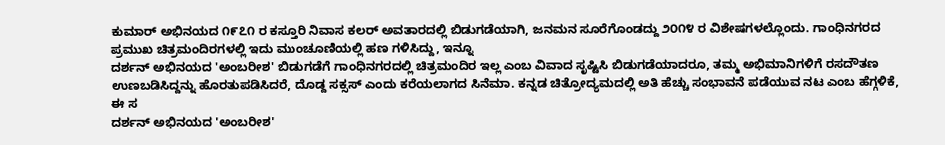ಕುಮಾರ್ ಅಭಿನಯದ ೧೯೭೧ ರ ಕಸ್ತೂರಿ ನಿವಾಸ ಕಲರ್ ಅವತಾರದಲ್ಲಿ ಬಿಡುಗಡೆಯಾಗಿ, ಜನಮನ ಸೂರೆಗೊಂಡದ್ದು ೨೦೧೪ ರ ವಿಶೇಷಗಳಲ್ಲೊಂದು. ಗಾಂಧಿನಗರದ ಪ್ರಮುಖ ಚಿತ್ರಮಂದಿರಗಳಲ್ಲಿ ಇದು ಮುಂಚೂಣಿಯಲ್ಲಿ ಹಣ ಗಳಿಸಿದ್ದು, ಇನ್ನೂ
ದರ್ಶನ್ ಅಭಿನಯದ 'ಅಂಬರೀಶ' ಬಿಡುಗಡೆಗೆ ಗಾಂಧಿನಗರದಲ್ಲಿ ಚಿತ್ರಮಂದಿರ ಇಲ್ಲ ಎಂಬ ವಿವಾದ ಸೃಷ್ಟಿಸಿ ಬಿಡುಗಡೆಯಾದರೂ, ತಮ್ಮ ಅಭಿಮಾನಿಗಳಿಗೆ ರಸದೌತಣ ಉಣಬಡಿಸಿದ್ದನ್ನು ಹೊರತುಪಡಿಸಿದರೆ, ದೊಡ್ದ ಸಕ್ಸಸ್ ಎಂದು ಕರೆಯಲಾಗದ ಸಿನೆಮಾ. ಕನ್ನಡ ಚಿತ್ರೋದ್ಯಮದಲ್ಲಿ ಅತಿ ಹೆಚ್ಚು ಸಂಭಾವನೆ ಪಡೆಯುವ ನಟ ಎಂಬ ಹೆಗ್ಗಳಿಕೆ, ಈ ಸ
ದರ್ಶನ್ ಅಭಿನಯದ 'ಅಂಬರೀಶ'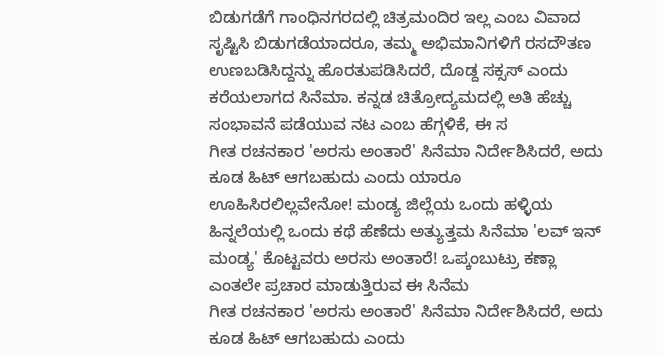ಬಿಡುಗಡೆಗೆ ಗಾಂಧಿನಗರದಲ್ಲಿ ಚಿತ್ರಮಂದಿರ ಇಲ್ಲ ಎಂಬ ವಿವಾದ ಸೃಷ್ಟಿಸಿ ಬಿಡುಗಡೆಯಾದರೂ, ತಮ್ಮ ಅಭಿಮಾನಿಗಳಿಗೆ ರಸದೌತಣ ಉಣಬಡಿಸಿದ್ದನ್ನು ಹೊರತುಪಡಿಸಿದರೆ, ದೊಡ್ದ ಸಕ್ಸಸ್ ಎಂದು ಕರೆಯಲಾಗದ ಸಿನೆಮಾ. ಕನ್ನಡ ಚಿತ್ರೋದ್ಯಮದಲ್ಲಿ ಅತಿ ಹೆಚ್ಚು ಸಂಭಾವನೆ ಪಡೆಯುವ ನಟ ಎಂಬ ಹೆಗ್ಗಳಿಕೆ, ಈ ಸ
ಗೀತ ರಚನಕಾರ 'ಅರಸು ಅಂತಾರೆ' ಸಿನೆಮಾ ನಿರ್ದೇಶಿಸಿದರೆ, ಅದು ಕೂಡ ಹಿಟ್ ಆಗಬಹುದು ಎಂದು ಯಾರೂ ಊಹಿಸಿರಲಿಲ್ಲವೇನೋ! ಮಂಡ್ಯ ಜಿಲ್ಲೆಯ ಒಂದು ಹಳ್ಳಿಯ ಹಿನ್ನಲೆಯಲ್ಲಿ ಒಂದು ಕಥೆ ಹೆಣೆದು ಅತ್ಯುತ್ತಮ ಸಿನೆಮಾ 'ಲವ್ ಇನ್ ಮಂಡ್ಯ' ಕೊಟ್ಟವರು ಅರಸು ಅಂತಾರೆ! ಒಪ್ಕಂಬುಟ್ರು ಕಣ್ಲಾ ಎಂತಲೇ ಪ್ರಚಾರ ಮಾಡುತ್ತಿರುವ ಈ ಸಿನೆಮ
ಗೀತ ರಚನಕಾರ 'ಅರಸು ಅಂತಾರೆ' ಸಿನೆಮಾ ನಿರ್ದೇಶಿಸಿದರೆ, ಅದು ಕೂಡ ಹಿಟ್ ಆಗಬಹುದು ಎಂದು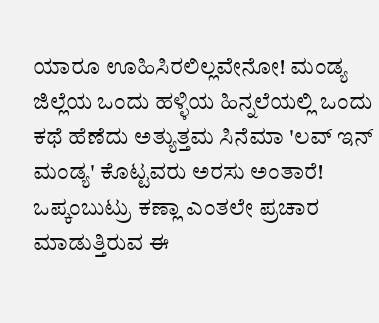ಯಾರೂ ಊಹಿಸಿರಲಿಲ್ಲವೇನೋ! ಮಂಡ್ಯ ಜಿಲ್ಲೆಯ ಒಂದು ಹಳ್ಳಿಯ ಹಿನ್ನಲೆಯಲ್ಲಿ ಒಂದು ಕಥೆ ಹೆಣೆದು ಅತ್ಯುತ್ತಮ ಸಿನೆಮಾ 'ಲವ್ ಇನ್ ಮಂಡ್ಯ' ಕೊಟ್ಟವರು ಅರಸು ಅಂತಾರೆ! ಒಪ್ಕಂಬುಟ್ರು ಕಣ್ಲಾ ಎಂತಲೇ ಪ್ರಚಾರ ಮಾಡುತ್ತಿರುವ ಈ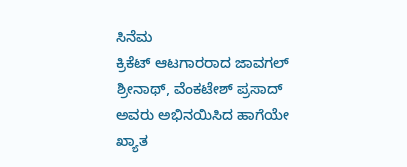ಸಿನೆಮ
ಕ್ರಿಕೆಟ್ ಆಟಗಾರರಾದ ಜಾವಗಲ್ ಶ್ರೀನಾಥ್, ವೆಂಕಟೇಶ್ ಪ್ರಸಾದ್ ಅವರು ಅಭಿನಯಿಸಿದ ಹಾಗೆಯೇ ಖ್ಯಾತ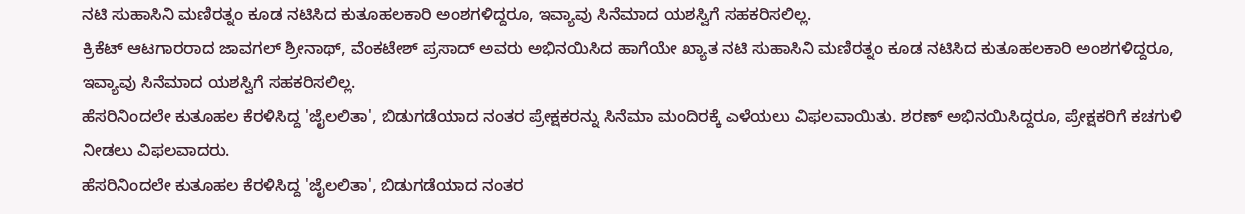ನಟಿ ಸುಹಾಸಿನಿ ಮಣಿರತ್ನಂ ಕೂಡ ನಟಿಸಿದ ಕುತೂಹಲಕಾರಿ ಅಂಶಗಳಿದ್ದರೂ, ಇವ್ಯಾವು ಸಿನೆಮಾದ ಯಶಸ್ವಿಗೆ ಸಹಕರಿಸಲಿಲ್ಲ.
ಕ್ರಿಕೆಟ್ ಆಟಗಾರರಾದ ಜಾವಗಲ್ ಶ್ರೀನಾಥ್, ವೆಂಕಟೇಶ್ ಪ್ರಸಾದ್ ಅವರು ಅಭಿನಯಿಸಿದ ಹಾಗೆಯೇ ಖ್ಯಾತ ನಟಿ ಸುಹಾಸಿನಿ ಮಣಿರತ್ನಂ ಕೂಡ ನಟಿಸಿದ ಕುತೂಹಲಕಾರಿ ಅಂಶಗಳಿದ್ದರೂ, ಇವ್ಯಾವು ಸಿನೆಮಾದ ಯಶಸ್ವಿಗೆ ಸಹಕರಿಸಲಿಲ್ಲ.
ಹೆಸರಿನಿಂದಲೇ ಕುತೂಹಲ ಕೆರಳಿಸಿದ್ದ 'ಜೈಲಲಿತಾ', ಬಿಡುಗಡೆಯಾದ ನಂತರ ಪ್ರೇಕ್ಷಕರನ್ನು ಸಿನೆಮಾ ಮಂದಿರಕ್ಕೆ ಎಳೆಯಲು ವಿಫಲವಾಯಿತು. ಶರಣ್ ಅಭಿನಯಿಸಿದ್ದರೂ, ಪ್ರೇಕ್ಷಕರಿಗೆ ಕಚಗುಳಿ ನೀಡಲು ವಿಫಲವಾದರು.
ಹೆಸರಿನಿಂದಲೇ ಕುತೂಹಲ ಕೆರಳಿಸಿದ್ದ 'ಜೈಲಲಿತಾ', ಬಿಡುಗಡೆಯಾದ ನಂತರ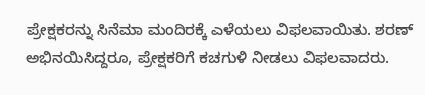ಪ್ರೇಕ್ಷಕರನ್ನು ಸಿನೆಮಾ ಮಂದಿರಕ್ಕೆ ಎಳೆಯಲು ವಿಫಲವಾಯಿತು. ಶರಣ್ ಅಭಿನಯಿಸಿದ್ದರೂ, ಪ್ರೇಕ್ಷಕರಿಗೆ ಕಚಗುಳಿ ನೀಡಲು ವಿಫಲವಾದರು.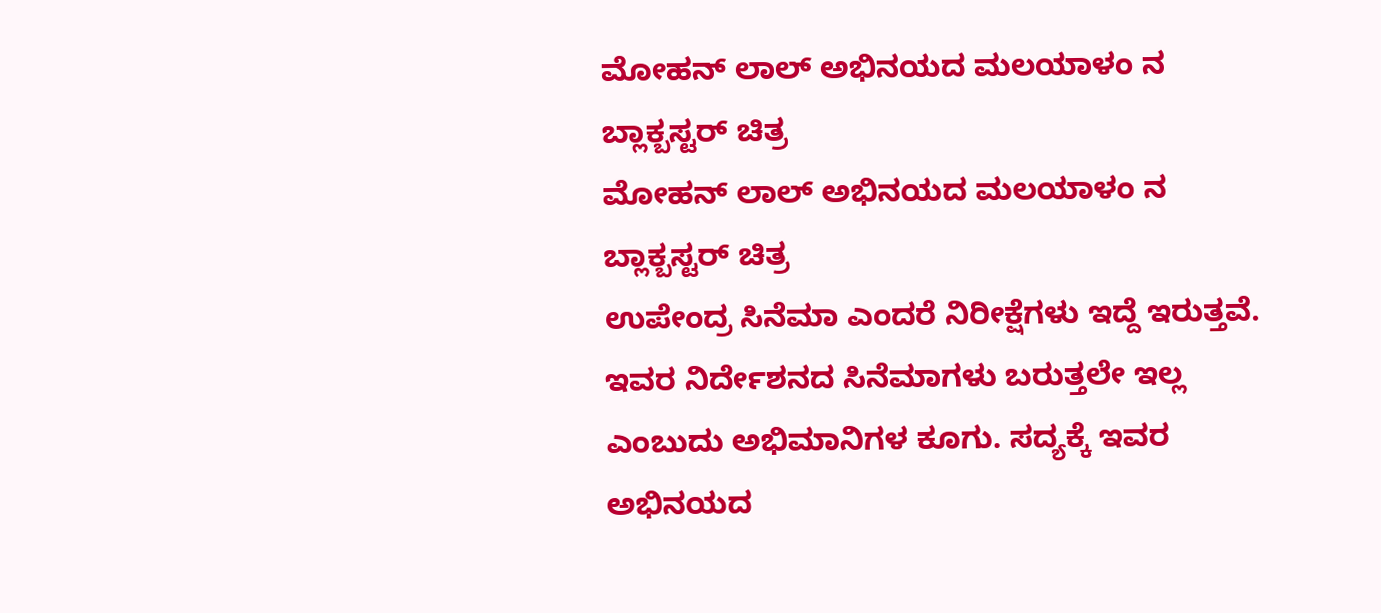ಮೋಹನ್ ಲಾಲ್ ಅಭಿನಯದ ಮಲಯಾಳಂ ನ ಬ್ಲಾಕ್ಬಸ್ಟರ್ ಚಿತ್ರ
ಮೋಹನ್ ಲಾಲ್ ಅಭಿನಯದ ಮಲಯಾಳಂ ನ ಬ್ಲಾಕ್ಬಸ್ಟರ್ ಚಿತ್ರ
ಉಪೇಂದ್ರ ಸಿನೆಮಾ ಎಂದರೆ ನಿರೀಕ್ಷೆಗಳು ಇದ್ದೆ ಇರುತ್ತವೆ. ಇವರ ನಿರ್ದೇಶನದ ಸಿನೆಮಾಗಳು ಬರುತ್ತಲೇ ಇಲ್ಲ ಎಂಬುದು ಅಭಿಮಾನಿಗಳ ಕೂಗು. ಸದ್ಯಕ್ಕೆ ಇವರ ಅಭಿನಯದ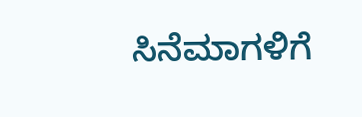ಸಿನೆಮಾಗಳಿಗೆ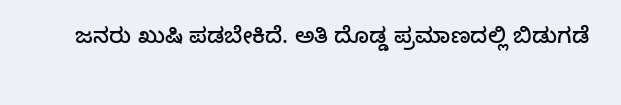ಜನರು ಖುಷಿ ಪಡಬೇಕಿದೆ. ಅತಿ ದೊಡ್ಡ ಪ್ರಮಾಣದಲ್ಲಿ ಬಿಡುಗಡೆ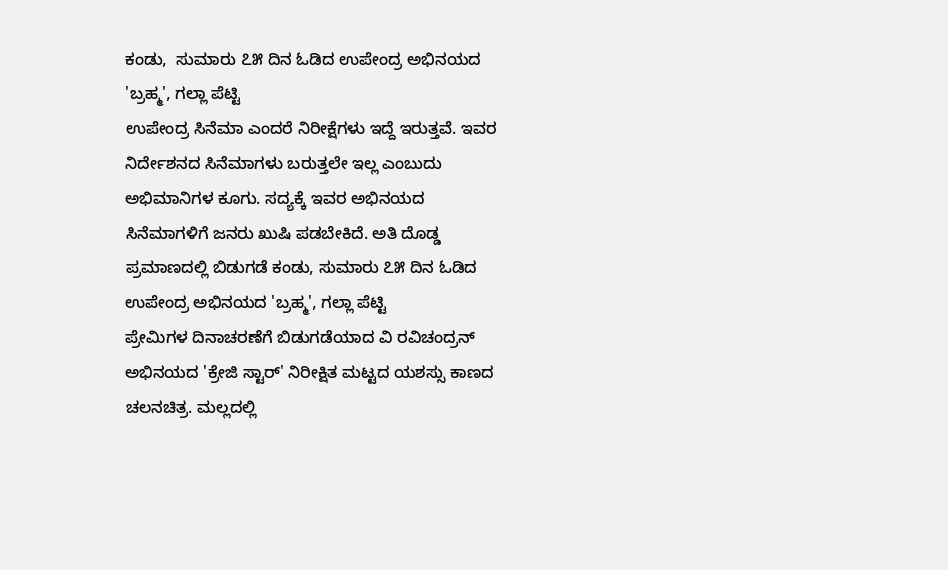ಕಂಡು,  ಸುಮಾರು ೭೫ ದಿನ ಓಡಿದ ಉಪೇಂದ್ರ ಅಭಿನಯದ 'ಬ್ರಹ್ಮ', ಗಲ್ಲಾ ಪೆಟ್ಟಿ
ಉಪೇಂದ್ರ ಸಿನೆಮಾ ಎಂದರೆ ನಿರೀಕ್ಷೆಗಳು ಇದ್ದೆ ಇರುತ್ತವೆ. ಇವರ ನಿರ್ದೇಶನದ ಸಿನೆಮಾಗಳು ಬರುತ್ತಲೇ ಇಲ್ಲ ಎಂಬುದು ಅಭಿಮಾನಿಗಳ ಕೂಗು. ಸದ್ಯಕ್ಕೆ ಇವರ ಅಭಿನಯದ ಸಿನೆಮಾಗಳಿಗೆ ಜನರು ಖುಷಿ ಪಡಬೇಕಿದೆ. ಅತಿ ದೊಡ್ಡ ಪ್ರಮಾಣದಲ್ಲಿ ಬಿಡುಗಡೆ ಕಂಡು, ಸುಮಾರು ೭೫ ದಿನ ಓಡಿದ ಉಪೇಂದ್ರ ಅಭಿನಯದ 'ಬ್ರಹ್ಮ', ಗಲ್ಲಾ ಪೆಟ್ಟಿ
ಪ್ರೇಮಿಗಳ ದಿನಾಚರಣೆಗೆ ಬಿಡುಗಡೆಯಾದ ವಿ ರವಿಚಂದ್ರನ್  ಅಭಿನಯದ 'ಕ್ರೇಜಿ ಸ್ಟಾರ್' ನಿರೀಕ್ಷಿತ ಮಟ್ಟದ ಯಶಸ್ಸು ಕಾಣದ ಚಲನಚಿತ್ರ. ಮಲ್ಲದಲ್ಲಿ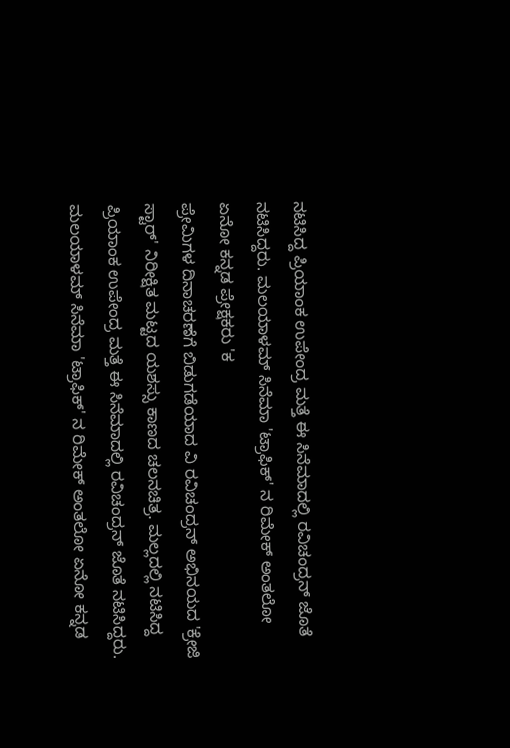ನಟಿಸಿದ್ದ ಪ್ರಿಯಾಂಕ ಉಪೇಂದ್ರ ಮತ್ತೆ ಈ ಸಿನೆಮಾದಲ್ಲಿ ರವಿಚಂದ್ರನ್ ಜೊತೆ ನಟಿಸಿದ್ದರು. ಮಲಯಾಳಮ್ ಸಿನೆಮಾ 'ಟ್ರಾಫಿಕ್' ನ ರಿಮೇಕ್ ಅಂತಲೋ ಏನೋ ಕನ್ನಡ ಪ್ರೇಕ್ಷಕರು 'ಕ
ಪ್ರೇಮಿಗಳ ದಿನಾಚರಣೆಗೆ ಬಿಡುಗಡೆಯಾದ ವಿ ರವಿಚಂದ್ರನ್ ಅಭಿನಯದ 'ಕ್ರೇಜಿ ಸ್ಟಾರ್' ನಿರೀಕ್ಷಿತ ಮಟ್ಟದ ಯಶಸ್ಸು ಕಾಣದ ಚಲನಚಿತ್ರ. ಮಲ್ಲದಲ್ಲಿ ನಟಿಸಿದ್ದ ಪ್ರಿಯಾಂಕ ಉಪೇಂದ್ರ ಮತ್ತೆ ಈ ಸಿನೆಮಾದಲ್ಲಿ ರವಿಚಂದ್ರನ್ ಜೊತೆ ನಟಿಸಿದ್ದರು. ಮಲಯಾಳಮ್ ಸಿನೆಮಾ 'ಟ್ರಾಫಿಕ್' ನ ರಿಮೇಕ್ ಅಂತಲೋ ಏನೋ ಕನ್ನಡ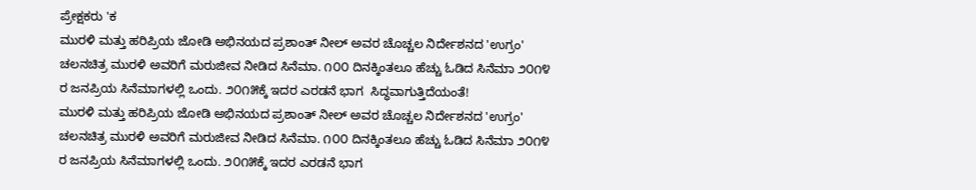ಪ್ರೇಕ್ಷಕರು 'ಕ
ಮುರಳಿ ಮತ್ತು ಹರಿಪ್ರಿಯ ಜೋಡಿ ಅಭಿನಯದ ಪ್ರಶಾಂತ್ ನೀಲ್ ಅವರ ಚೊಚ್ಚಲ ನಿರ್ದೇಶನದ 'ಉಗ್ರಂ' ಚಲನಚಿತ್ರ ಮುರಳಿ ಅವರಿಗೆ ಮರುಜೀವ ನೀಡಿದ ಸಿನೆಮಾ. ೧೦೦ ದಿನಕ್ಕಿಂತಲೂ ಹೆಚ್ಚು ಓಡಿದ ಸಿನೆಮಾ ೨೦೧೪ ರ ಜನಪ್ರಿಯ ಸಿನೆಮಾಗಳಲ್ಲಿ ಒಂದು. ೨೦೧೫ಕ್ಕೆ ಇದರ ಎರಡನೆ ಭಾಗ  ಸಿದ್ಧವಾಗುತ್ತಿದೆಯಂತೆ!
ಮುರಳಿ ಮತ್ತು ಹರಿಪ್ರಿಯ ಜೋಡಿ ಅಭಿನಯದ ಪ್ರಶಾಂತ್ ನೀಲ್ ಅವರ ಚೊಚ್ಚಲ ನಿರ್ದೇಶನದ 'ಉಗ್ರಂ' ಚಲನಚಿತ್ರ ಮುರಳಿ ಅವರಿಗೆ ಮರುಜೀವ ನೀಡಿದ ಸಿನೆಮಾ. ೧೦೦ ದಿನಕ್ಕಿಂತಲೂ ಹೆಚ್ಚು ಓಡಿದ ಸಿನೆಮಾ ೨೦೧೪ ರ ಜನಪ್ರಿಯ ಸಿನೆಮಾಗಳಲ್ಲಿ ಒಂದು. ೨೦೧೫ಕ್ಕೆ ಇದರ ಎರಡನೆ ಭಾಗ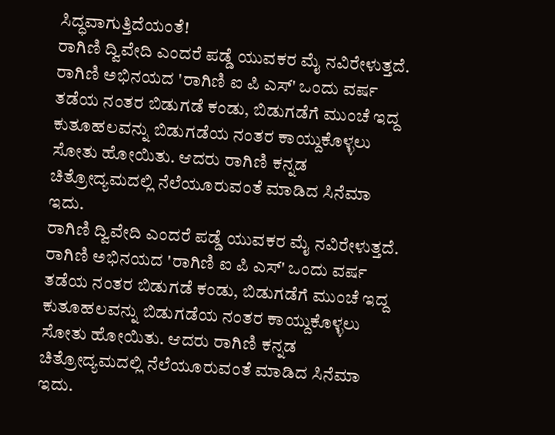ಸಿದ್ಧವಾಗುತ್ತಿದೆಯಂತೆ!
ರಾಗಿಣಿ ದ್ವಿವೇದಿ ಎಂದರೆ ಪಡ್ಡೆ ಯುವಕರ ಮೈ ನವಿರೇಳುತ್ತದೆ. ರಾಗಿಣಿ ಅಭಿನಯದ 'ರಾಗಿಣಿ ಐ ಪಿ ಎಸ್' ಒಂದು ವರ್ಷ ತಡೆಯ ನಂತರ ಬಿಡುಗಡೆ ಕಂಡು, ಬಿಡುಗಡೆಗೆ ಮುಂಚೆ ಇದ್ದ ಕುತೂಹಲವನ್ನು ಬಿಡುಗಡೆಯ ನಂತರ ಕಾಯ್ದುಕೊಳ್ಳಲು ಸೋತು ಹೋಯಿತು. ಆದರು ರಾಗಿಣಿ ಕನ್ನಡ ಚಿತ್ರೋದ್ಯಮದಲ್ಲಿ ನೆಲೆಯೂರುವಂತೆ ಮಾಡಿದ ಸಿನೆಮಾ ಇದು.
ರಾಗಿಣಿ ದ್ವಿವೇದಿ ಎಂದರೆ ಪಡ್ಡೆ ಯುವಕರ ಮೈ ನವಿರೇಳುತ್ತದೆ. ರಾಗಿಣಿ ಅಭಿನಯದ 'ರಾಗಿಣಿ ಐ ಪಿ ಎಸ್' ಒಂದು ವರ್ಷ ತಡೆಯ ನಂತರ ಬಿಡುಗಡೆ ಕಂಡು, ಬಿಡುಗಡೆಗೆ ಮುಂಚೆ ಇದ್ದ ಕುತೂಹಲವನ್ನು ಬಿಡುಗಡೆಯ ನಂತರ ಕಾಯ್ದುಕೊಳ್ಳಲು ಸೋತು ಹೋಯಿತು. ಆದರು ರಾಗಿಣಿ ಕನ್ನಡ ಚಿತ್ರೋದ್ಯಮದಲ್ಲಿ ನೆಲೆಯೂರುವಂತೆ ಮಾಡಿದ ಸಿನೆಮಾ ಇದು.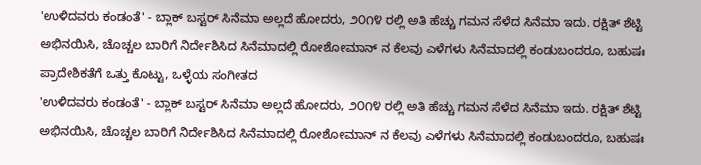'ಉಳಿದವರು ಕಂಡಂತೆ' - ಬ್ಲಾಕ್ ಬಸ್ಟರ್ ಸಿನೆಮಾ ಅಲ್ಲದೆ ಹೋದರು, ೨೦೧೪ ರಲ್ಲಿ ಅತಿ ಹೆಚ್ಚು ಗಮನ ಸೆಳೆದ ಸಿನೆಮಾ ಇದು. ರಕ್ಷಿತ್ ಶೆಟ್ಟಿ ಅಭಿನಯಿಸಿ, ಚೊಚ್ಚಲ ಬಾರಿಗೆ ನಿರ್ದೇಶಿಸಿದ ಸಿನೆಮಾದಲ್ಲಿ ರೋಶೋಮಾನ್ ನ ಕೆಲವು ಎಳೆಗಳು ಸಿನೆಮಾದಲ್ಲಿ ಕಂಡುಬಂದರೂ, ಬಹುಷಃ ಪ್ರಾದೇಶಿಕತೆಗೆ ಒತ್ತು ಕೊಟ್ಟು, ಒಳ್ಳೆಯ ಸಂಗೀತದ
'ಉಳಿದವರು ಕಂಡಂತೆ' - ಬ್ಲಾಕ್ ಬಸ್ಟರ್ ಸಿನೆಮಾ ಅಲ್ಲದೆ ಹೋದರು, ೨೦೧೪ ರಲ್ಲಿ ಅತಿ ಹೆಚ್ಚು ಗಮನ ಸೆಳೆದ ಸಿನೆಮಾ ಇದು. ರಕ್ಷಿತ್ ಶೆಟ್ಟಿ ಅಭಿನಯಿಸಿ, ಚೊಚ್ಚಲ ಬಾರಿಗೆ ನಿರ್ದೇಶಿಸಿದ ಸಿನೆಮಾದಲ್ಲಿ ರೋಶೋಮಾನ್ ನ ಕೆಲವು ಎಳೆಗಳು ಸಿನೆಮಾದಲ್ಲಿ ಕಂಡುಬಂದರೂ, ಬಹುಷಃ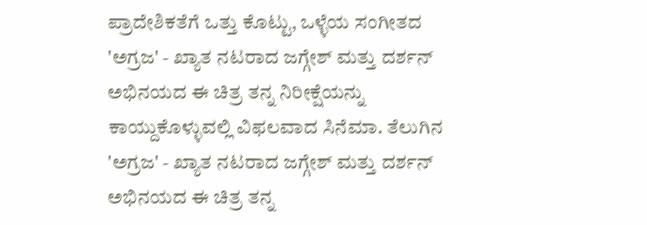ಪ್ರಾದೇಶಿಕತೆಗೆ ಒತ್ತು ಕೊಟ್ಟು, ಒಳ್ಳೆಯ ಸಂಗೀತದ
'ಅಗ್ರಜ' - ಖ್ಯಾತ ನಟರಾದ ಜಗ್ಗೇಶ್ ಮತ್ತು ದರ್ಶನ್ ಅಭಿನಯದ ಈ ಚಿತ್ರ ತನ್ನ ನಿರೀಕ್ಷೆಯನ್ನು ಕಾಯ್ದುಕೊಳ್ಳುವಲ್ಲಿ ವಿಫಲವಾದ ಸಿನೆಮಾ. ತೆಲುಗಿನ
'ಅಗ್ರಜ' - ಖ್ಯಾತ ನಟರಾದ ಜಗ್ಗೇಶ್ ಮತ್ತು ದರ್ಶನ್ ಅಭಿನಯದ ಈ ಚಿತ್ರ ತನ್ನ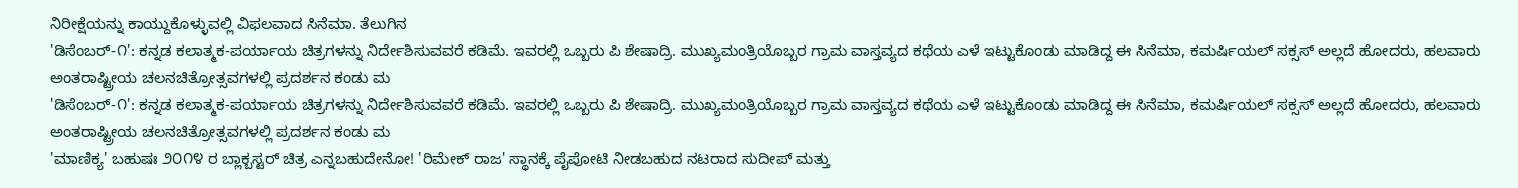ನಿರೀಕ್ಷೆಯನ್ನು ಕಾಯ್ದುಕೊಳ್ಳುವಲ್ಲಿ ವಿಫಲವಾದ ಸಿನೆಮಾ. ತೆಲುಗಿನ
'ಡಿಸೆಂಬರ್-೧': ಕನ್ನಡ ಕಲಾತ್ಮಕ-ಪರ್ಯಾಯ ಚಿತ್ರಗಳನ್ನು ನಿರ್ದೇಶಿಸುವವರೆ ಕಡಿಮೆ. ಇವರಲ್ಲಿ ಒಬ್ಬರು ಪಿ ಶೇಷಾದ್ರಿ. ಮುಖ್ಯಮಂತ್ರಿಯೊಬ್ಬರ ಗ್ರಾಮ ವಾಸ್ತವ್ಯದ ಕಥೆಯ ಎಳೆ ಇಟ್ಟುಕೊಂಡು ಮಾಡಿದ್ದ ಈ ಸಿನೆಮಾ, ಕಮರ್ಷಿಯಲ್ ಸಕ್ಸಸ್ ಅಲ್ಲದೆ ಹೋದರು, ಹಲವಾರು ಅಂತರಾಷ್ಟ್ರೀಯ ಚಲನಚಿತ್ರೋತ್ಸವಗಳಲ್ಲಿ ಪ್ರದರ್ಶನ ಕಂಡು ಮ
'ಡಿಸೆಂಬರ್-೧': ಕನ್ನಡ ಕಲಾತ್ಮಕ-ಪರ್ಯಾಯ ಚಿತ್ರಗಳನ್ನು ನಿರ್ದೇಶಿಸುವವರೆ ಕಡಿಮೆ. ಇವರಲ್ಲಿ ಒಬ್ಬರು ಪಿ ಶೇಷಾದ್ರಿ. ಮುಖ್ಯಮಂತ್ರಿಯೊಬ್ಬರ ಗ್ರಾಮ ವಾಸ್ತವ್ಯದ ಕಥೆಯ ಎಳೆ ಇಟ್ಟುಕೊಂಡು ಮಾಡಿದ್ದ ಈ ಸಿನೆಮಾ, ಕಮರ್ಷಿಯಲ್ ಸಕ್ಸಸ್ ಅಲ್ಲದೆ ಹೋದರು, ಹಲವಾರು ಅಂತರಾಷ್ಟ್ರೀಯ ಚಲನಚಿತ್ರೋತ್ಸವಗಳಲ್ಲಿ ಪ್ರದರ್ಶನ ಕಂಡು ಮ
'ಮಾಣಿಕ್ಯ' ಬಹುಷಃ ೨೦೧೪ ರ ಬ್ಲಾಕ್ಬಸ್ಟರ್ ಚಿತ್ರ ಎನ್ನಬಹುದೇನೋ! 'ರಿಮೇಕ್ ರಾಜ' ಸ್ಥಾನಕ್ಕೆ ಪೈಪೋಟಿ ನೀಡಬಹುದ ನಟರಾದ ಸುದೀಪ್ ಮತ್ತು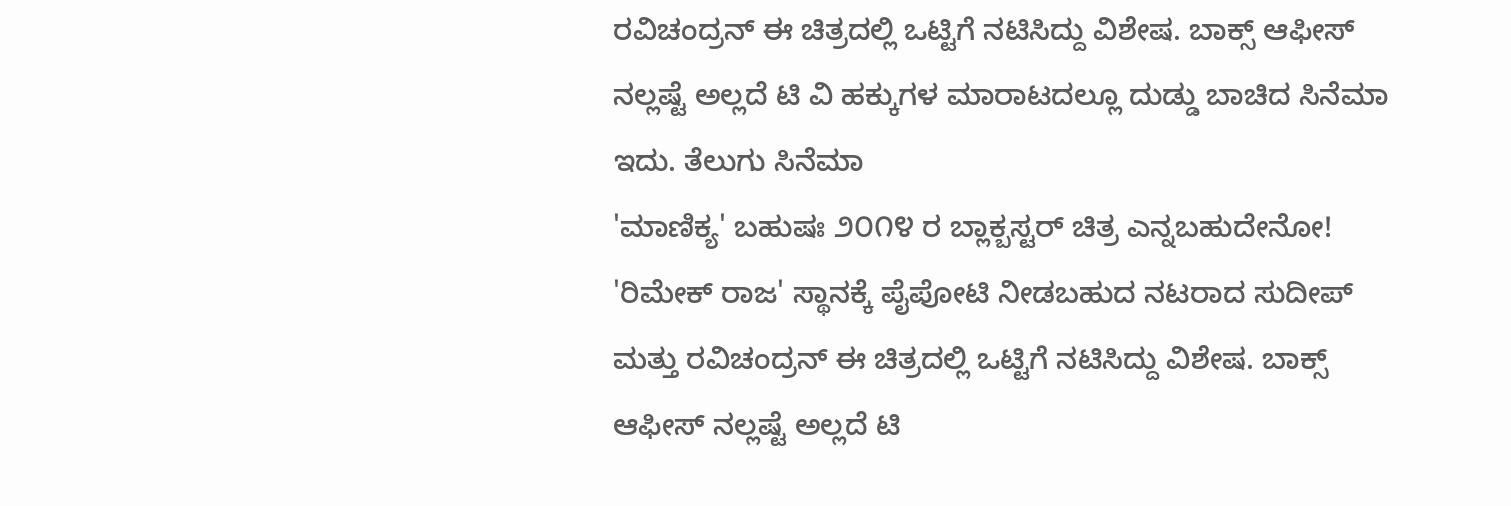ರವಿಚಂದ್ರನ್ ಈ ಚಿತ್ರದಲ್ಲಿ ಒಟ್ಟಿಗೆ ನಟಿಸಿದ್ದು ವಿಶೇಷ. ಬಾಕ್ಸ್ ಆಫೀಸ್ ನಲ್ಲಷ್ಟೆ ಅಲ್ಲದೆ ಟಿ ವಿ ಹಕ್ಕುಗಳ ಮಾರಾಟದಲ್ಲೂ ದುಡ್ಡು ಬಾಚಿದ ಸಿನೆಮಾ ಇದು. ತೆಲುಗು ಸಿನೆಮಾ
'ಮಾಣಿಕ್ಯ' ಬಹುಷಃ ೨೦೧೪ ರ ಬ್ಲಾಕ್ಬಸ್ಟರ್ ಚಿತ್ರ ಎನ್ನಬಹುದೇನೋ! 'ರಿಮೇಕ್ ರಾಜ' ಸ್ಥಾನಕ್ಕೆ ಪೈಪೋಟಿ ನೀಡಬಹುದ ನಟರಾದ ಸುದೀಪ್ ಮತ್ತು ರವಿಚಂದ್ರನ್ ಈ ಚಿತ್ರದಲ್ಲಿ ಒಟ್ಟಿಗೆ ನಟಿಸಿದ್ದು ವಿಶೇಷ. ಬಾಕ್ಸ್ ಆಫೀಸ್ ನಲ್ಲಷ್ಟೆ ಅಲ್ಲದೆ ಟಿ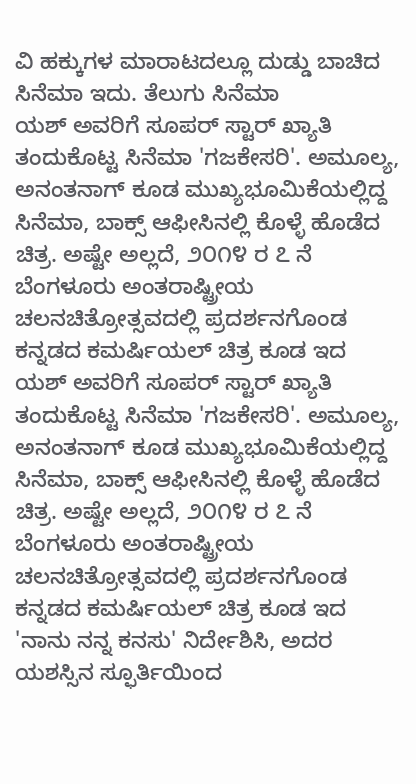ವಿ ಹಕ್ಕುಗಳ ಮಾರಾಟದಲ್ಲೂ ದುಡ್ಡು ಬಾಚಿದ ಸಿನೆಮಾ ಇದು. ತೆಲುಗು ಸಿನೆಮಾ
ಯಶ್ ಅವರಿಗೆ ಸೂಪರ್ ಸ್ಟಾರ್ ಖ್ಯಾತಿ ತಂದುಕೊಟ್ಟ ಸಿನೆಮಾ 'ಗಜಕೇಸರಿ'. ಅಮೂಲ್ಯ, ಅನಂತನಾಗ್ ಕೂಡ ಮುಖ್ಯಭೂಮಿಕೆಯಲ್ಲಿದ್ದ ಸಿನೆಮಾ, ಬಾಕ್ಸ್ ಆಫೀಸಿನಲ್ಲಿ ಕೊಳ್ಳೆ ಹೊಡೆದ ಚಿತ್ರ. ಅಷ್ಟೇ ಅಲ್ಲದೆ, ೨೦೧೪ ರ ೭ ನೆ ಬೆಂಗಳೂರು ಅಂತರಾಷ್ಟ್ರೀಯ ಚಲನಚಿತ್ರೋತ್ಸವದಲ್ಲಿ ಪ್ರದರ್ಶನಗೊಂಡ ಕನ್ನಡದ ಕಮರ್ಷಿಯಲ್ ಚಿತ್ರ ಕೂಡ ಇದ
ಯಶ್ ಅವರಿಗೆ ಸೂಪರ್ ಸ್ಟಾರ್ ಖ್ಯಾತಿ ತಂದುಕೊಟ್ಟ ಸಿನೆಮಾ 'ಗಜಕೇಸರಿ'. ಅಮೂಲ್ಯ, ಅನಂತನಾಗ್ ಕೂಡ ಮುಖ್ಯಭೂಮಿಕೆಯಲ್ಲಿದ್ದ ಸಿನೆಮಾ, ಬಾಕ್ಸ್ ಆಫೀಸಿನಲ್ಲಿ ಕೊಳ್ಳೆ ಹೊಡೆದ ಚಿತ್ರ. ಅಷ್ಟೇ ಅಲ್ಲದೆ, ೨೦೧೪ ರ ೭ ನೆ ಬೆಂಗಳೂರು ಅಂತರಾಷ್ಟ್ರೀಯ ಚಲನಚಿತ್ರೋತ್ಸವದಲ್ಲಿ ಪ್ರದರ್ಶನಗೊಂಡ ಕನ್ನಡದ ಕಮರ್ಷಿಯಲ್ ಚಿತ್ರ ಕೂಡ ಇದ
'ನಾನು ನನ್ನ ಕನಸು' ನಿರ್ದೇಶಿಸಿ, ಅದರ ಯಶಸ್ಸಿನ ಸ್ಫೂರ್ತಿಯಿಂದ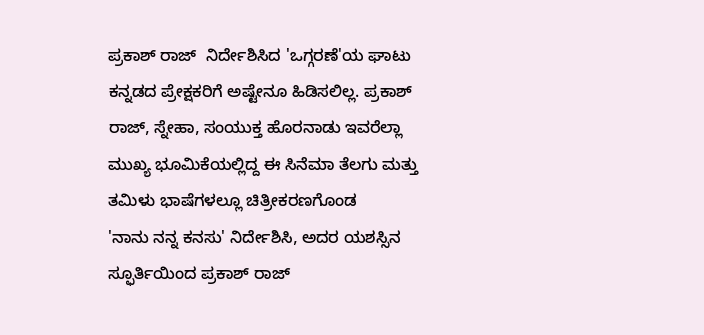ಪ್ರಕಾಶ್ ರಾಜ್  ನಿರ್ದೇಶಿಸಿದ 'ಒಗ್ಗರಣೆ'ಯ ಘಾಟು ಕನ್ನಡದ ಪ್ರೇಕ್ಷಕರಿಗೆ ಅಷ್ಟೇನೂ ಹಿಡಿಸಲಿಲ್ಲ. ಪ್ರಕಾಶ್ ರಾಜ್, ಸ್ನೇಹಾ, ಸಂಯುಕ್ತ ಹೊರನಾಡು ಇವರೆಲ್ಲಾ ಮುಖ್ಯ ಭೂಮಿಕೆಯಲ್ಲಿದ್ದ ಈ ಸಿನೆಮಾ ತೆಲಗು ಮತ್ತು ತಮಿಳು ಭಾಷೆಗಳಲ್ಲೂ ಚಿತ್ರೀಕರಣಗೊಂಡ
'ನಾನು ನನ್ನ ಕನಸು' ನಿರ್ದೇಶಿಸಿ, ಅದರ ಯಶಸ್ಸಿನ ಸ್ಫೂರ್ತಿಯಿಂದ ಪ್ರಕಾಶ್ ರಾಜ್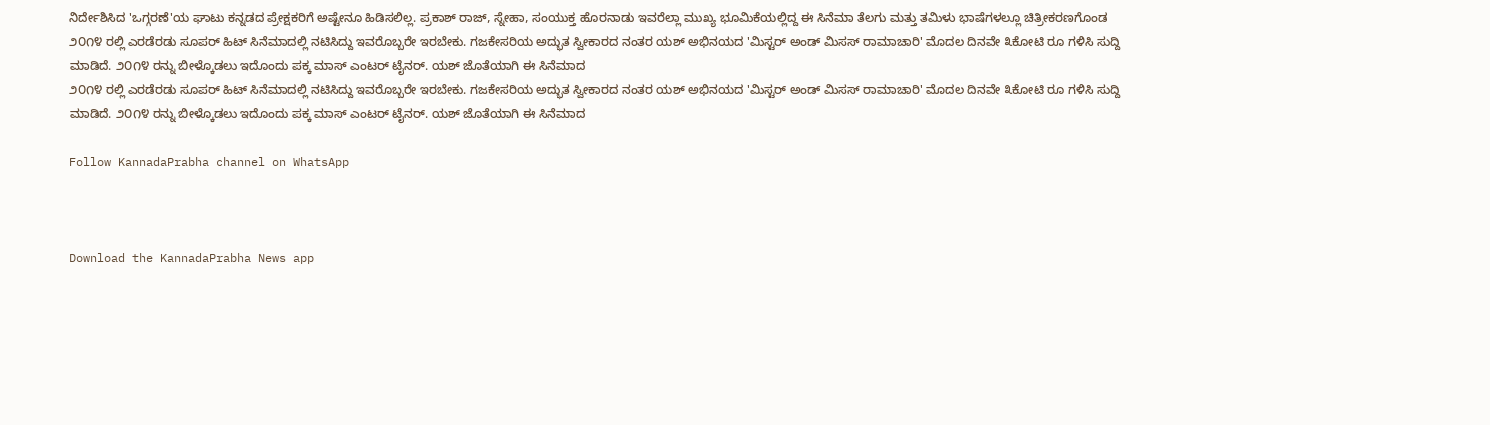ನಿರ್ದೇಶಿಸಿದ 'ಒಗ್ಗರಣೆ'ಯ ಘಾಟು ಕನ್ನಡದ ಪ್ರೇಕ್ಷಕರಿಗೆ ಅಷ್ಟೇನೂ ಹಿಡಿಸಲಿಲ್ಲ. ಪ್ರಕಾಶ್ ರಾಜ್, ಸ್ನೇಹಾ, ಸಂಯುಕ್ತ ಹೊರನಾಡು ಇವರೆಲ್ಲಾ ಮುಖ್ಯ ಭೂಮಿಕೆಯಲ್ಲಿದ್ದ ಈ ಸಿನೆಮಾ ತೆಲಗು ಮತ್ತು ತಮಿಳು ಭಾಷೆಗಳಲ್ಲೂ ಚಿತ್ರೀಕರಣಗೊಂಡ
೨೦೧೪ ರಲ್ಲಿ ಎರಡೆರಡು ಸೂಪರ್ ಹಿಟ್ ಸಿನೆಮಾದಲ್ಲಿ ನಟಿಸಿದ್ದು ಇವರೊಬ್ಬರೇ ಇರಬೇಕು. ಗಜಕೇಸರಿಯ ಅದ್ಭುತ ಸ್ವೀಕಾರದ ನಂತರ ಯಶ್ ಅಭಿನಯದ 'ಮಿಸ್ಟರ್ ಅಂಡ್ ಮಿಸಸ್ ರಾಮಾಚಾರಿ' ಮೊದಲ ದಿನವೇ ೩ಕೋಟಿ ರೂ ಗಳಿಸಿ ಸುದ್ದಿ ಮಾಡಿದೆ. ೨೦೧೪ ರನ್ನು ಬೀಳ್ಕೊಡಲು ಇದೊಂದು ಪಕ್ಕ ಮಾಸ್ ಎಂಟರ್ ಟೈನರ್. ಯಶ್ ಜೊತೆಯಾಗಿ ಈ ಸಿನೆಮಾದ
೨೦೧೪ ರಲ್ಲಿ ಎರಡೆರಡು ಸೂಪರ್ ಹಿಟ್ ಸಿನೆಮಾದಲ್ಲಿ ನಟಿಸಿದ್ದು ಇವರೊಬ್ಬರೇ ಇರಬೇಕು. ಗಜಕೇಸರಿಯ ಅದ್ಭುತ ಸ್ವೀಕಾರದ ನಂತರ ಯಶ್ ಅಭಿನಯದ 'ಮಿಸ್ಟರ್ ಅಂಡ್ ಮಿಸಸ್ ರಾಮಾಚಾರಿ' ಮೊದಲ ದಿನವೇ ೩ಕೋಟಿ ರೂ ಗಳಿಸಿ ಸುದ್ದಿ ಮಾಡಿದೆ. ೨೦೧೪ ರನ್ನು ಬೀಳ್ಕೊಡಲು ಇದೊಂದು ಪಕ್ಕ ಮಾಸ್ ಎಂಟರ್ ಟೈನರ್. ಯಶ್ ಜೊತೆಯಾಗಿ ಈ ಸಿನೆಮಾದ

Follow KannadaPrabha channel on WhatsApp



Download the KannadaPrabha News app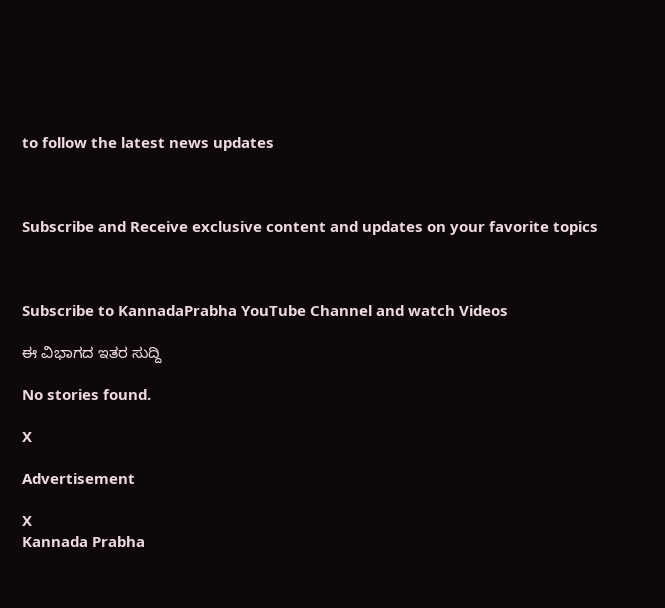to follow the latest news updates



Subscribe and Receive exclusive content and updates on your favorite topics



Subscribe to KannadaPrabha YouTube Channel and watch Videos

ಈ ವಿಭಾಗದ ಇತರ ಸುದ್ದಿ

No stories found.

X

Advertisement

X
Kannada Prabha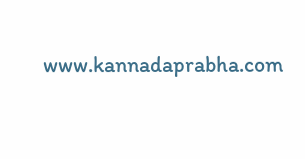www.kannadaprabha.com